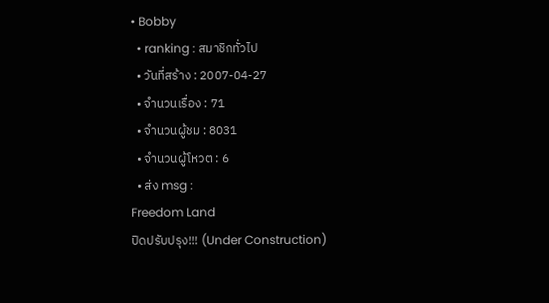• Bobby
  • ranking : สมาชิกทั่วไป
  • วันที่สร้าง : 2007-04-27
  • จำนวนเรื่อง : 71
  • จำนวนผู้ชม : 8031
  • จำนวนผู้โหวต : 6
  • ส่ง msg :
Freedom Land
ปิดปรับปรุง!!! (Under Construction)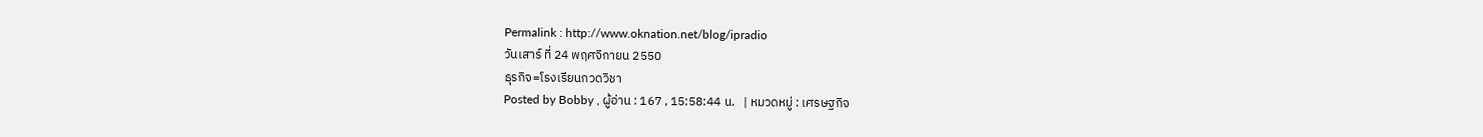Permalink : http://www.oknation.net/blog/ipradio
วันเสาร์ ที่ 24 พฤศจิกายน 2550
ธุรกิจ=โรงเรียนกวดวิชา
Posted by Bobby , ผู้อ่าน : 167 , 15:58:44 น.   | หมวดหมู่ : เศรษฐกิจ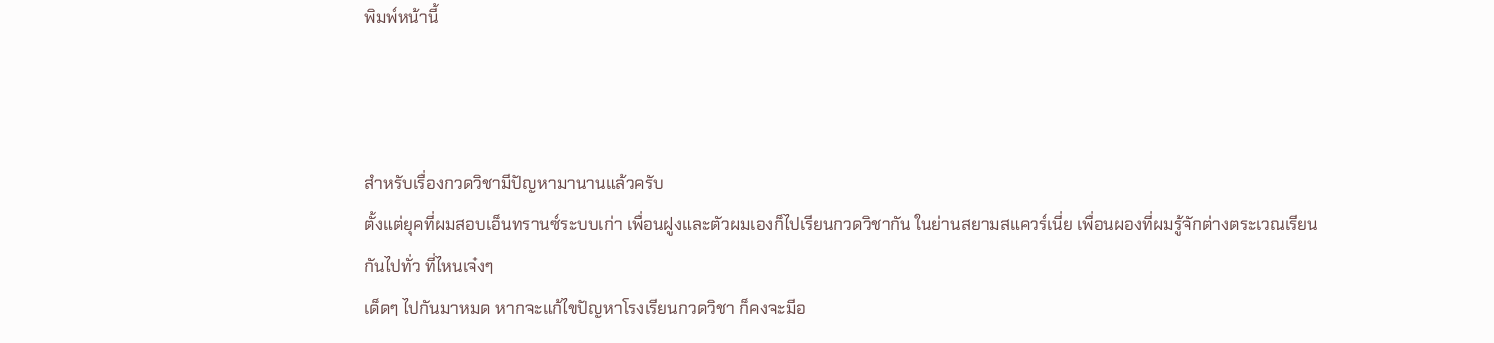พิมพ์หน้านี้



สำหรับเรื่องกวดวิชามีปัญหามานานแล้วครับ
ตั้งแต่ยุคที่ผมสอบเอ็นทรานซ์ระบบเก่า เพื่อนฝูงและตัวผมเองก็ไปเรียนกวดวิชากัน ในย่านสยามสแควร์เนี่ย เพื่อนผองที่ผมรู้จักต่างตระเวณเรียนกันไปทั่ว ที่ไหนเจ๋งๆ
เด็ดๆ ไปกันมาหมด หากจะแก้ไขปัญหาโรงเรียนกวดวิชา ก็คงจะมีอ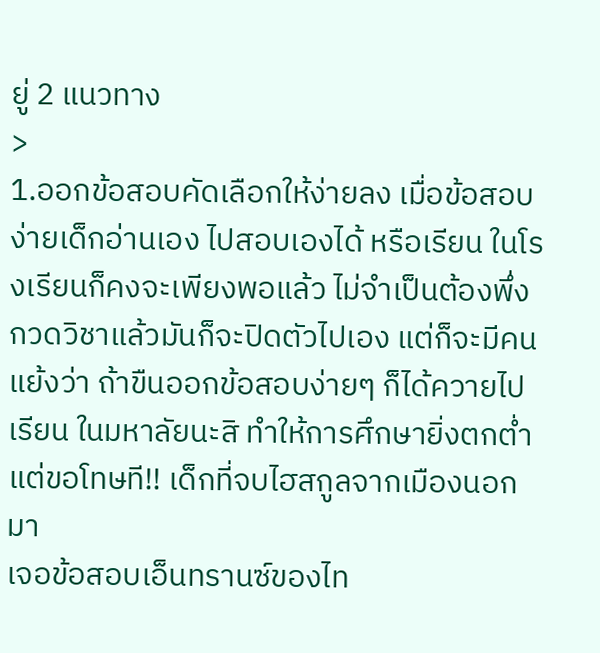ยู่ 2 แนวทาง
>
1.ออกข้อสอบคัดเลือกให้ง่ายลง เมื่อข้อสอบง่ายเด็กอ่านเอง ไปสอบเองได้ หรือเรียน ในโรงเรียนก็คงจะเพียงพอแล้ว ไม่จำเป็นต้องพึ่งกวดวิชาแล้วมันก็จะปิดตัวไปเอง แต่ก็จะมีคนแย้งว่า ถ้าขืนออกข้อสอบง่ายๆ ก็ได้ควายไปเรียน ในมหาลัยนะสิ ทำให้การศึกษายิ่งตกต่ำ แต่ขอโทษที!! เด็กที่จบไฮสกูลจากเมืองนอกมา
เจอข้อสอบเอ็นทรานซ์ของไท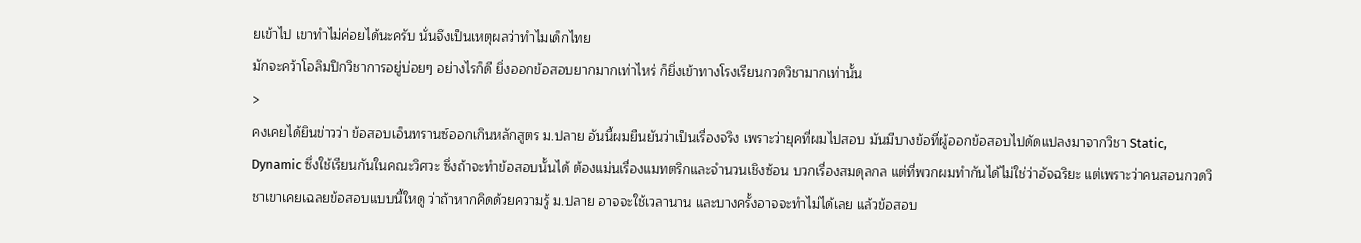ยเข้าไป เขาทำไม่ค่อยได้นะครับ นั่นจึงเป็นเหตุผลว่าทำไมเด็กไทย
มักจะคว้าโอลิมปิกวิชาการอยู่บ่อยๆ อย่างไรก็ดี ยิ่งออกข้อสอบยากมากเท่าไหร่ ก็ยิ่งเข้าทางโรงเรียนกวดวิชามากเท่านั้น
>
คงเคยได้ยินข่าวว่า ข้อสอบเอ็นทรานซ์ออกเกินหลักสูตร ม.ปลาย อันนี้ผมยืนยันว่าเป็นเรื่องจริง เพราะว่ายุคที่ผมไปสอบ มันมีบางข้อที่ผู้ออกข้อสอบไปดัดแปลงมาจากวิชา Static, Dynamic ซึ่งใช้เรียนกันในคณะวิศวะ ซึ่งถ้าจะทำข้อสอบนั้นได้ ต้องแม่นเรื่องแมทตริกและจำนวนเชิงซ้อน บวกเรื่องสมดุลกล แต่ที่พวกผมทำกันได้ไม่ใช่ว่าอัจฉริยะ แต่เพราะว่าคนสอนกวดวิชาเขาเคยเฉลยข้อสอบแบบนี้ใหดู ว่าถ้าหากคิดด้วยความรู้ ม.ปลาย อาจจะใช้เวลานาน และบางครั้งอาจจะทำไม่ได้เลย แล้วข้อสอบ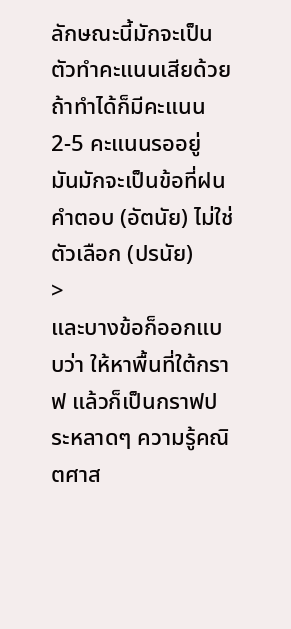ลักษณะนี้มักจะเป็นตัวทำคะแนนเสียด้วย ถ้าทำได้ก็มีคะแนน 2-5 คะแนนรออยู่ มันมักจะเป็นข้อที่ฝนคำตอบ (อัตนัย) ไม่ใช่ตัวเลือก (ปรนัย)
>
และบางข้อก็ออกแบบว่า ให้หาพื้นที่ใต้กราฟ แล้วก็เป็นกราฟประหลาดๆ ความรู้คณิตศาส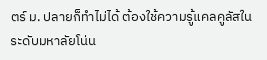ตร์ ม. ปลายก็ทำไม่ได้ ต้องใช้ความรู้แคลคูลัสในระดับมหาลัยโน่น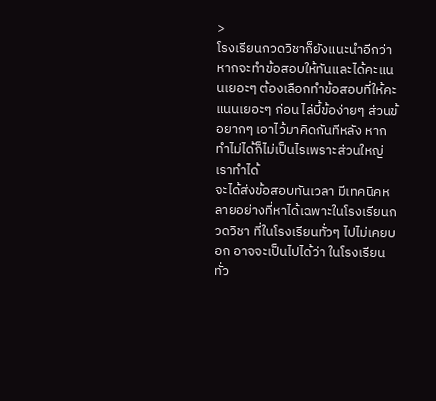>
โรงเรียนกวดวิชาก็ยังแนะนำอีกว่า หากจะทำข้อสอบให้ทันและได้คะแนนเยอะๆ ต้องเลือกทำข้อสอบที่ให้คะแนนเยอะๆ ก่อน ไล่บี้ข้อง่ายๆ ส่วนข้อยากๆ เอาไว้มาคิดกันทีหลัง หากทำไม่ได้ก็ไม่เป็นไรเพราะส่วนใหญ่เราทำได้
จะได้ส่งข้อสอบทันเวลา มีเทคนิคหลายอย่างที่หาได้เฉพาะในโรงเรียนกวดวิชา ที่ในโรงเรียนทั่วๆ ไปไม่เคยบอก อาจจะเป็นไปได้ว่า ในโรงเรียนทั่ว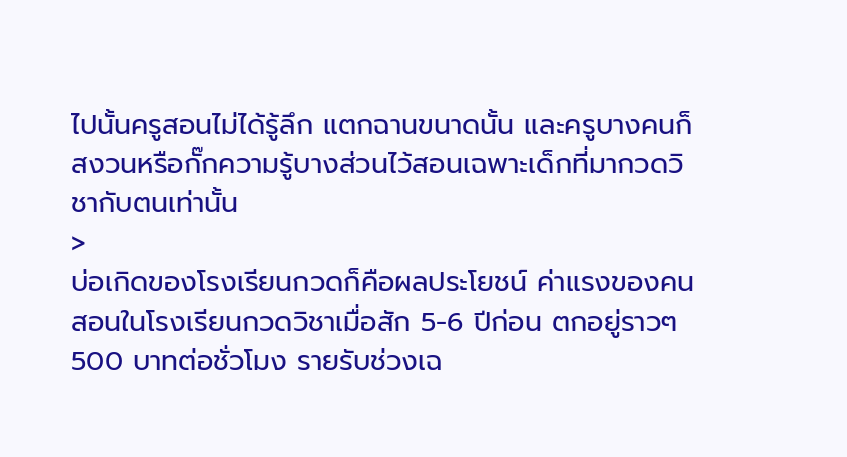ไปนั้นครูสอนไม่ได้รู้ลึก แตกฉานขนาดนั้น และครูบางคนก็สงวนหรือกั๊กความรู้บางส่วนไว้สอนเฉพาะเด็กที่มากวดวิชากับตนเท่านั้น
>
บ่อเกิดของโรงเรียนกวดก็คือผลประโยชน์ ค่าแรงของคนสอนในโรงเรียนกวดวิชาเมื่อสัก 5-6 ปีก่อน ตกอยู่ราวๆ 500 บาทต่อชั่วโมง รายรับช่วงเฉ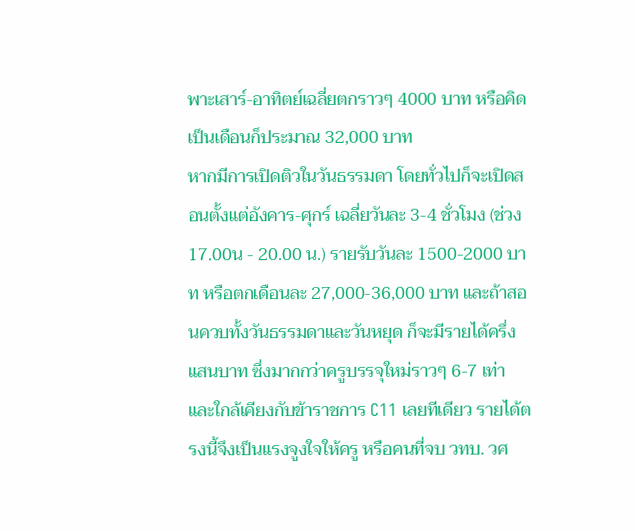พาะเสาร์-อาทิตย์เฉลี่ยตกราวๆ 4000 บาท หรือคิดเป็นเดือนก็ประมาณ 32,000 บาท
หากมีการเปิดติวในวันธรรมดา โดยทั่วไปก็จะเปิดสอนตั้งแต่อังคาร-ศุกร์ เฉลี่ยวันละ 3-4 ชั่วโมง (ช่วง 17.00น - 20.00 น.) รายรับวันละ 1500-2000 บาท หรือตกเดือนละ 27,000-36,000 บาท และถ้าสอนควบทั้งวันธรรมดาและวันหยุด ก็จะมีรายได้ครึ่งแสนบาท ซึ่งมากกว่าครูบรรจุใหม่ราวๆ 6-7 เท่า และใกล้เคียงกับข้าราชการ C11 เลยทีเดียว รายได้ตรงนี้จึงเป็นแรงจูงใจให้ครู หรือคนที่จบ วทบ. วศ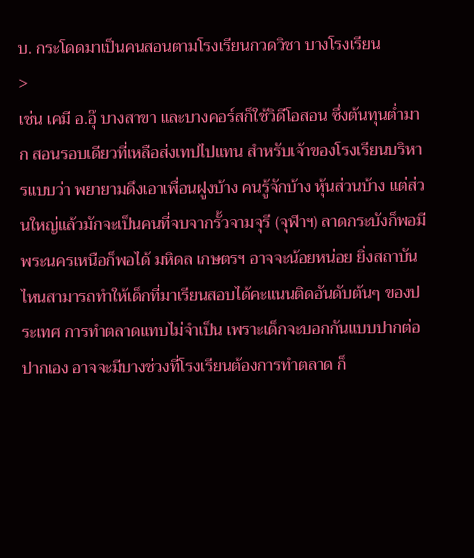บ. กระโดดมาเป็นคนสอนตามโรงเรียนกวดวิชา บางโรงเรียน
>
เช่น เคมี อ.อุ๊ บางสาขา และบางคอร์สก็ใช้วิดีโอสอน ซึ่งต้นทุนต่ำมาก สอนรอบเดียวที่เหลือส่งเทปไปแทน สำหรับเจ้าของโรงเรียนบริหารแบบว่า พยายามดึงเอาเพื่อนฝูงบ้าง คนรู้จักบ้าง หุ้นส่วนบ้าง แต่ส่วนใหญ่แล้วมักจะเป็นคนที่จบจากรั้วจามจุรี (จุฬาฯ) ลาดกระบังก็พอมี พระนครเหนือก็พอได้ มหิดล เกษตรฯ อาจจะน้อยหน่อย ยิ่งสถาบันไหนสามารถทำให้เด็กที่มาเรียนสอบได้คะแนนติดอันดับต้นๆ ของประเทศ การทำตลาดแทบไม่จำเป็น เพราะเด็กจะบอกกันแบบปากต่อปากเอง อาจจะมีบางช่วงที่โรงเรียนต้องการทำตลาด ก็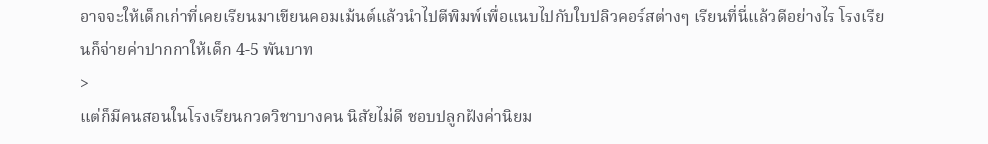อาจจะให้เด็กเก่าที่เคยเรียนมาเขียนคอมเม้นต์แล้วนำไปตีพิมพ์เพื่อแนบไปกับใบปลิวคอร์สต่างๆ เรียนที่นี่แล้วดีอย่างไร โรงเรียนก็จ่ายค่าปากกาให้เด็ก 4-5 พันบาท
>
แต่ก็มีคนสอนในโรงเรียนกวดวิชาบางคน นิสัยไม่ดี ชอบปลูกฝังค่านิยม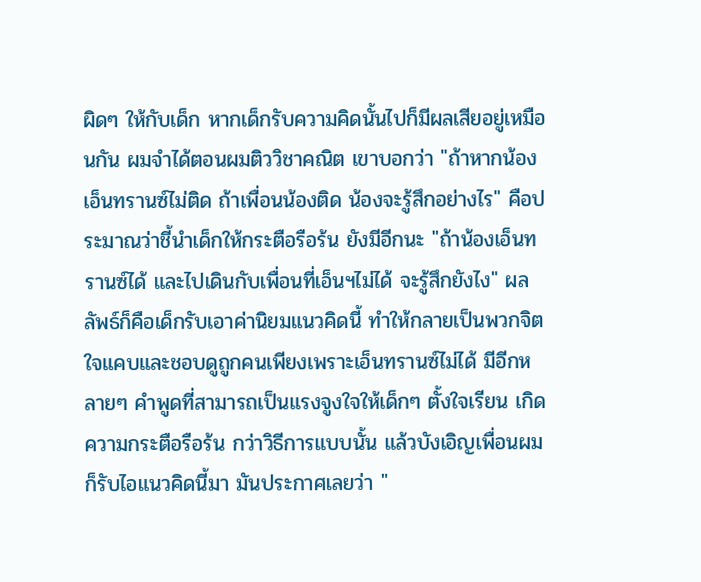ผิดๆ ให้กับเด็ก หากเด็กรับความคิดนั้นไปก็มีผลเสียอยู่เหมือนกัน ผมจำได้ตอนผมติววิชาคณิต เขาบอกว่า "ถ้าหากน้องเอ็นทรานซ์ไม่ติด ถ้าเพื่อนน้องติด น้องจะรู้สึกอย่างไร" คือประมาณว่าชี้นำเด็กให้กระตือรือร้น ยังมีอีกนะ "ถ้าน้องเอ็นทรานซ์ได้ และไปเดินกับเพื่อนที่เอ็นฯไม่ได้ จะรู้สึกยังไง" ผลลัพธ์ก็คือเด็กรับเอาค่านิยมแนวคิดนี้ ทำให้กลายเป็นพวกจิตใจแคบและชอบดูถูกคนเพียงเพราะเอ็นทรานซ์ไม่ได้ มีอีกหลายๆ คำพูดที่สามารถเป็นแรงจูงใจให้เด็กๆ ตั้งใจเรียน เกิดความกระตือรือร้น กว่าวิธีการแบบนั้น แล้วบังเอิญเพื่อนผมก็รับไอแนวคิดนี้มา มันประกาศเลยว่า "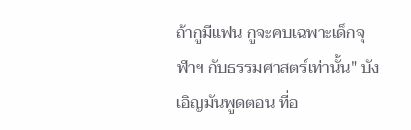ถ้ากูมีแฟน กูจะคบเฉพาะเด็กจุฬาฯ กับธรรมศาสตร์เท่านั้น" บังเอิญมันพูดตอน ที่อ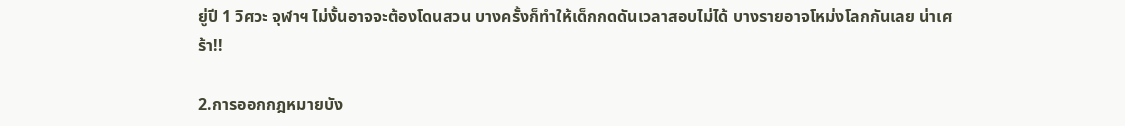ยู่ปี 1 วิศวะ จุฬาฯ ไม่งั้นอาจจะต้องโดนสวน บางครั้งก็ทำให้เด็กกดดันเวลาสอบไม่ได้ บางรายอาจโหม่งโลกกันเลย น่าเศร้า!!

2.การออกกฎหมายบัง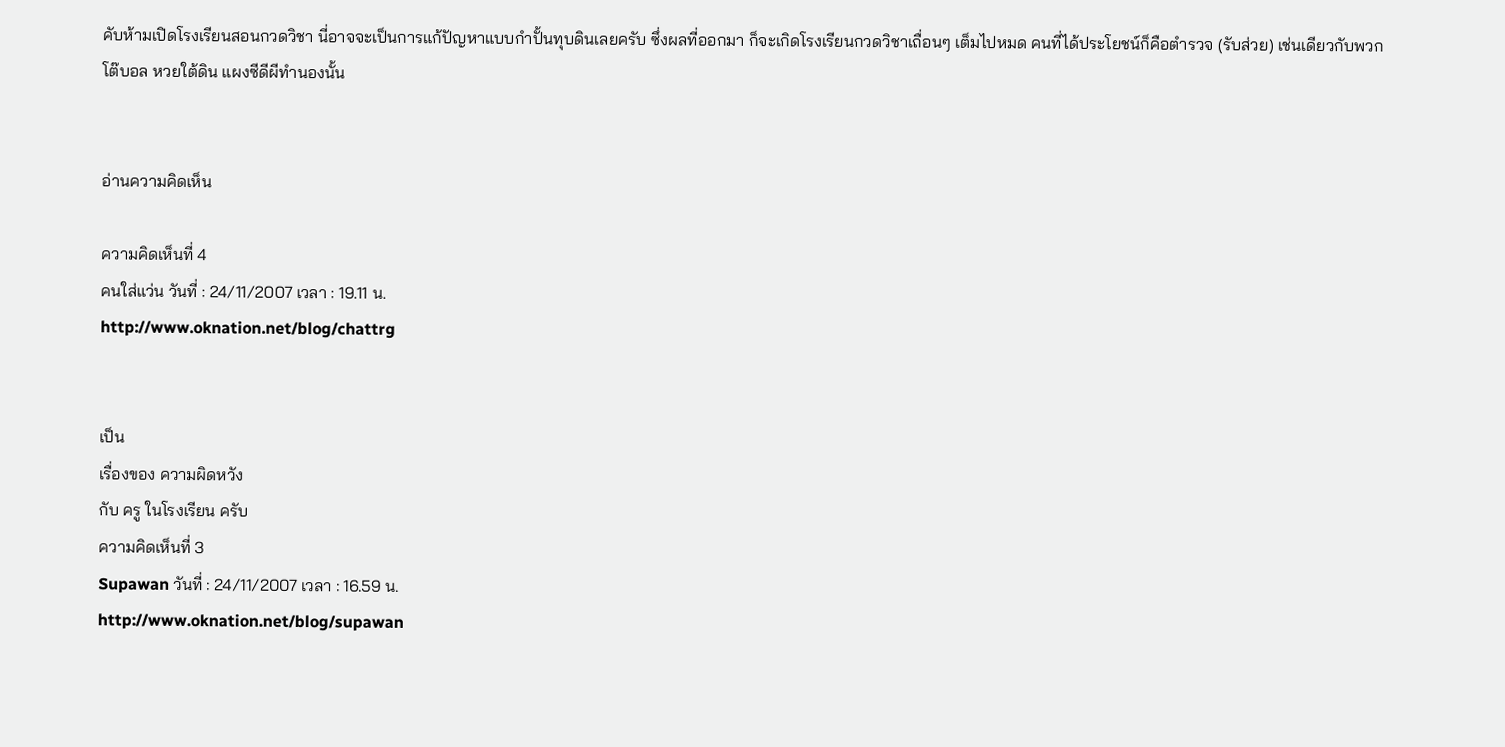คับห้ามเปิดโรงเรียนสอนกวดวิชา นี่อาจจะเป็นการแก้ปัญหาแบบกำปั้นทุบดินเลยครับ ซึ่งผลที่ออกมา ก็จะเกิดโรงเรียนกวดวิชาเถื่อนๆ เต็มไปหมด คนที่ได้ประโยชน์ก็คือตำรวจ (รับส่วย) เช่นเดียวกับพวก
โต๊บอล หวยใต้ดิน แผงซีดีผีทำนองนั้น


อ่านความคิดเห็น

ความคิดเห็นที่ 4
คนใส่แว่น วันที่ : 24/11/2007 เวลา : 19.11 น.
http://www.oknation.net/blog/chattrg


เป็น
เรื่องของ ความผิดหวัง
กับ ครู ในโรงเรียน ครับ
ความคิดเห็นที่ 3
Supawan วันที่ : 24/11/2007 เวลา : 16.59 น.
http://www.oknation.net/blog/supawan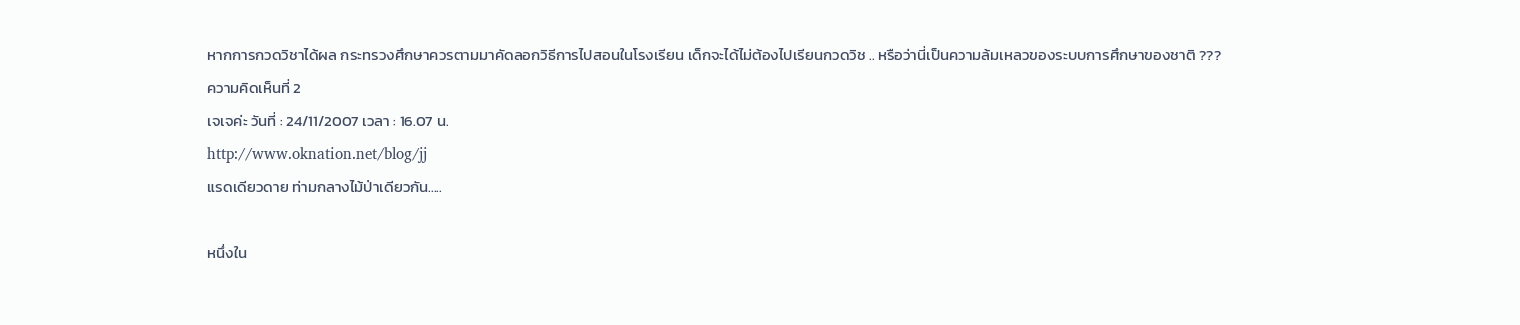หากการกวดวิชาได้ผล กระทรวงศึกษาควรตามมาคัดลอกวิธีการไปสอนในโรงเรียน เด็กจะได้ไม่ต้องไปเรียนกวดวิช .. หรือว่านี่เป็นความล้มเหลวของระบบการศึกษาของชาติ ???
ความคิดเห็นที่ 2
เจเจค่ะ วันที่ : 24/11/2007 เวลา : 16.07 น.
http://www.oknation.net/blog/jj
แรดเดียวดาย ท่ามกลางไม้ป่าเดียวกัน.....

หนึ่งใน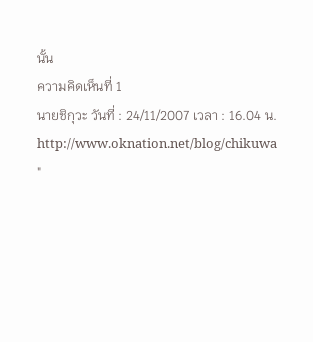นั้น
ความคิดเห็นที่ 1
นายชิกุวะ วันที่ : 24/11/2007 เวลา : 16.04 น.
http://www.oknation.net/blog/chikuwa
"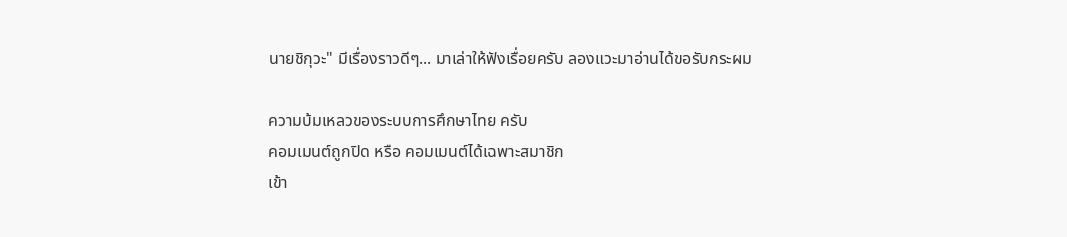นายชิกุวะ" มีเรื่องราวดีๆ... มาเล่าให้ฟังเรื่อยครับ ลองแวะมาอ่านได้ขอรับกระผม

ความบ้มเหลวของระบบการศึกษาไทย ครับ
คอมเมนต์ถูกปิด หรือ คอมเมนต์ได้เฉพาะสมาชิก
เข้า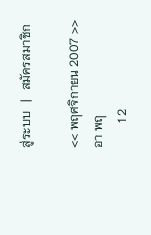สู่ระบบ   |   สมัครสมาชิก

<< พฤศจิกายน 2007 >>
อา พฤ
        1 2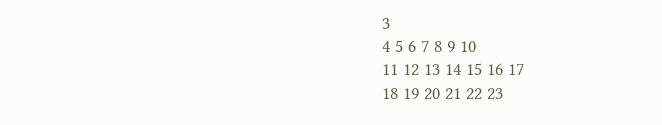3
4 5 6 7 8 9 10
11 12 13 14 15 16 17
18 19 20 21 22 23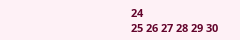24
25 26 27 28 29 30